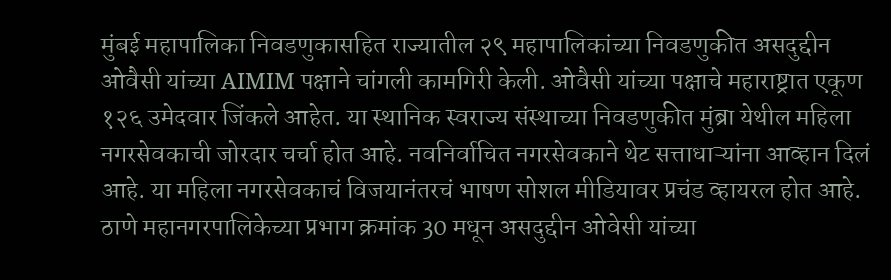मुंबई महापालिका निवडणुकासहित राज्यातील २९ महापालिकांच्या निवडणुकीत असदुद्दीन ओवैसी यांच्या AIMIM पक्षाने चांगली कामगिरी केली. ओवैसी यांच्या पक्षाचे महाराष्ट्रात एकूण १२६ उमेदवार जिंकले आहेत. या स्थानिक स्वराज्य संस्थाच्या निवडणुकीत मुंब्रा येथील महिला नगरसेवकाची जोरदार चर्चा होत आहे. नवनिर्वाचित नगरसेवकाने थेट सत्ताधाऱ्यांना आव्हान दिलं आहे. या महिला नगरसेवकाचं विजयानंतरचं भाषण सोशल मीडियावर प्रचंड व्हायरल होत आहे.
ठाणे महानगरपालिकेच्या प्रभाग क्रमांक 30 मधून असदुद्दीन ओवेसी यांच्या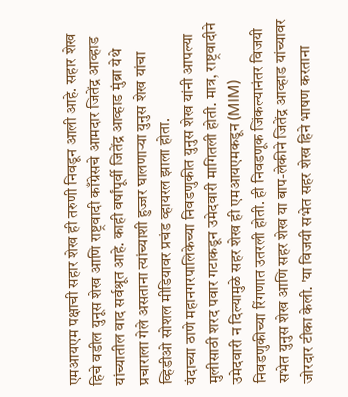एमआयएम पक्षाची सहार शेख ही तरुणी निवडून आली आहे. सहार शेख हिचे वडील युनूस शेख आणि राष्ट्रवादी काँग्रेसचे आमदार जितेंद्र आव्हाड यांच्यातील वाद सर्वश्रूत आहे. काही वर्षांपूर्वी जितेंद्र आव्हाड मुंब्रा येथे प्रचाराला गेले असताना त्यांच्याशी हुज्जर घालणाऱ्या युनुस शेख यांचा व्हिडीओ सोशल मीडियावर प्रचंड व्हायरल झाला होता.
यंदाच्या ठाणे महानगरपालिकेच्या निवडणुकीत युनुस शेख यांनी आपल्या मुलीसाठी शरद पवार गटाकडून उमेदवारी मागितली होती. मात्र, राष्ट्रवादीने उमेदवारी न दिल्यामुळे सहर शेख ही एमआयएमकडून (MIM) निवडणुकीच्या रिंगणात उतरली होती. ही निवडणूक जिंकल्यानंतर विजयी सभेत युनुस शेख आणि सहर शेख या बाप-लेकीने जितेंद्र आव्हाड यांच्यावर जोरदार टीका केली. 'या विजयी सभेत सहर शेख हिने भाषण करताना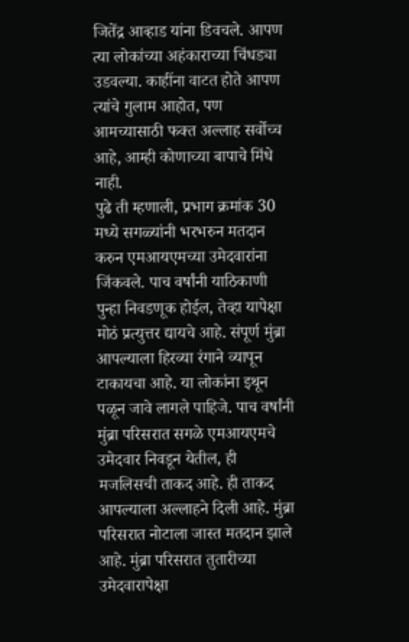जितेंद्र आव्हाड यांना डिवचले. आपण त्या लोकांच्या अहंकाराच्या चिंधड्या उडवल्या. काहींना वाटत होते आपण त्यांचे गुलाम आहोत, पण आमच्यासाठी फक्त अल्लाह सर्वोच्च आहे, आम्ही कोणाच्या बापाचे मिंधे नाही.
पुढे ती म्हणाली, प्रभाग क्रमांक 30 मध्ये सगळ्यांनी भरभरुन मतदान करुन एमआयएमच्या उमेदवारांना जिंकवले. पाच वर्षांनी याठिकाणी पुन्हा निवडणूक होईल, तेव्हा यापेक्षा मोठं प्रत्युत्तर द्यायचे आहे. संपूर्ण मुंब्रा आपल्याला हिरव्या रंगाने व्यापून टाकायचा आहे. या लोकांना इथून पळून जावे लागले पाहिजे. पाच वर्षांनी मुंब्रा परिसरात सगळे एमआयएमचे उमेदवार निवडून येतील, ही मजलिसची ताकद आहे. ही ताकद आपल्याला अल्लाहने दिली आहे. मुंब्रा परिसरात नोटाला जास्त मतदान झाले आहे. मुंब्रा परिसरात तुतारीच्या उमेदवारापेक्षा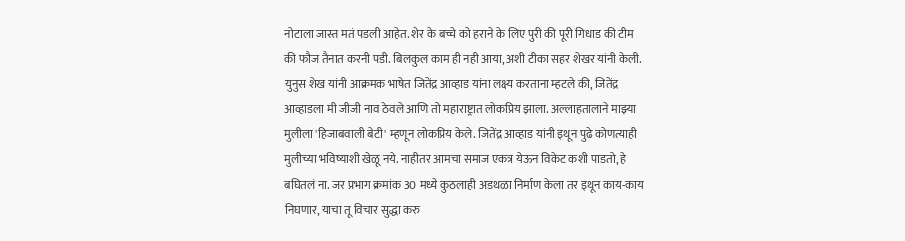नोटाला जास्त मतं पडली आहेत. शेर के बच्चे को हराने के लिए पुरी की पूरी गिधाड की टीम की फौज तैनात करनी पडी. बिलकुल काम ही नही आया, अशी टीका सहर शेखर यांनी केली.
युनुस शेख यांनी आक्रमक भाषेत जितेंद्र आव्हाड यांना लक्ष्य करताना म्हटले की, जितेंद्र आव्हाडला मी जीजी नाव ठेवले आणि तो महाराष्ट्रात लोकप्रिय झाला. अल्लाहतालाने माझ्या मुलीला 'हिजाबवाली बेटी' म्हणून लोकप्रिय केले. जितेंद्र आव्हाड यांनी इथून पुढे कोणत्याही मुलीच्या भविष्याशी खेळू नये. नाहीतर आमचा समाज एकत्र येऊन विकेट कशी पाडतो, हे बघितलं ना. जर प्रभाग क्रमांक 30 मध्ये कुठलाही अडथळा निर्माण केला तर इथून काय-काय निघणार, याचा तू विचार सुद्धा करु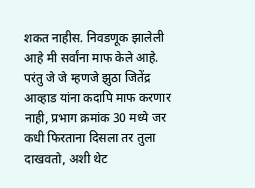शकत नाहीस. निवडणूक झालेली आहे मी सर्वांना माफ केले आहे. परंतु जे जे म्हणजे झुठा जितेंद्र आव्हाड यांना कदापि माफ करणार नाही, प्रभाग क्रमांक 30 मध्ये जर कधी फिरताना दिसला तर तुला दाखवतो, अशी थेट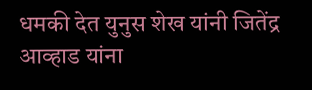धमकी देत युनुस शेख यांनी जितेंद्र आव्हाड यांना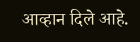आव्हान दिले आहे.